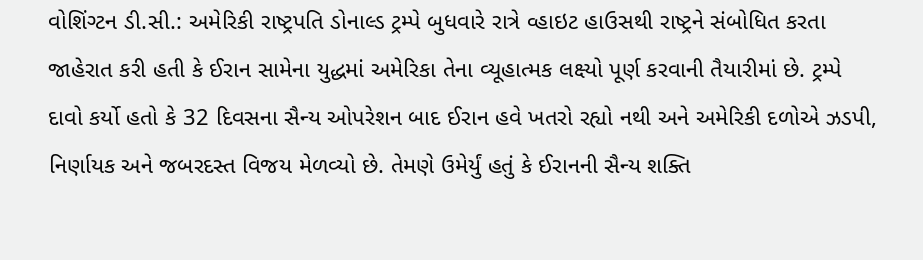વોશિંગ્ટન ડી.સી.: અમેરિકી રાષ્ટ્રપતિ ડોનાલ્ડ ટ્રમ્પે બુધવારે રાત્રે વ્હાઇટ હાઉસથી રાષ્ટ્રને સંબોધિત કરતા જાહેરાત કરી હતી કે ઈરાન સામેના યુદ્ધમાં અમેરિકા તેના વ્યૂહાત્મક લક્ષ્યો પૂર્ણ કરવાની તૈયારીમાં છે. ટ્રમ્પે દાવો કર્યો હતો કે 32 દિવસના સૈન્ય ઓપરેશન બાદ ઈરાન હવે ખતરો રહ્યો નથી અને અમેરિકી દળોએ ઝડપી, નિર્ણાયક અને જબરદસ્ત વિજય મેળવ્યો છે. તેમણે ઉમેર્યું હતું કે ઈરાનની સૈન્ય શક્તિ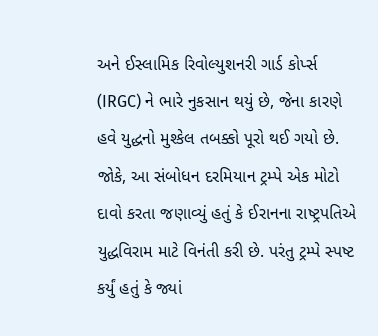અને ઈસ્લામિક રિવોલ્યુશનરી ગાર્ડ કોર્પ્સ (IRGC) ને ભારે નુકસાન થયું છે, જેના કારણે હવે યુદ્ધનો મુશ્કેલ તબક્કો પૂરો થઈ ગયો છે.
જોકે, આ સંબોધન દરમિયાન ટ્રમ્પે એક મોટો દાવો કરતા જણાવ્યું હતું કે ઈરાનના રાષ્ટ્રપતિએ યુદ્ધવિરામ માટે વિનંતી કરી છે. પરંતુ ટ્રમ્પે સ્પષ્ટ કર્યું હતું કે જ્યાં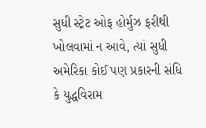સુધી સ્ટ્રેટ ઓફ હોર્મુઝ ફરીથી ખોલવામાં ન આવે, ત્યાં સુધી અમેરિકા કોઈ પણ પ્રકારની સંધિ કે યુદ્ધવિરામ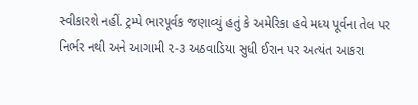સ્વીકારશે નહીં. ટ્રમ્પે ભારપૂર્વક જણાવ્યું હતું કે અમેરિકા હવે મધ્ય પૂર્વના તેલ પર નિર્ભર નથી અને આગામી ૨-૩ અઠવાડિયા સુધી ઈરાન પર અત્યંત આકરા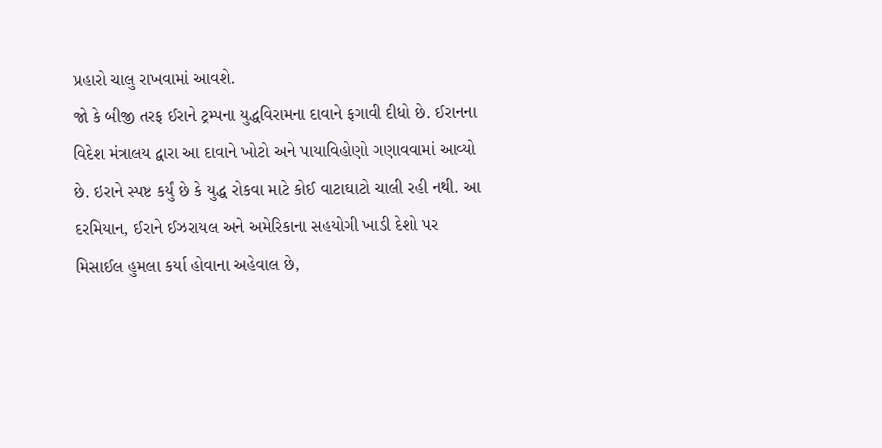પ્રહારો ચાલુ રાખવામાં આવશે.
જો કે બીજી તરફ ઈરાને ટ્રમ્પના યુદ્ધવિરામના દાવાને ફગાવી દીધો છે. ઈરાનના વિદેશ મંત્રાલય દ્વારા આ દાવાને ખોટો અને પાયાવિહોણો ગણાવવામાં આવ્યો છે. ઇરાને સ્પષ્ટ કર્યું છે કે યુદ્ધ રોકવા માટે કોઈ વાટાઘાટો ચાલી રહી નથી. આ દરમિયાન, ઈરાને ઈઝરાયલ અને અમેરિકાના સહયોગી ખાડી દેશો પર મિસાઈલ હુમલા કર્યા હોવાના અહેવાલ છે,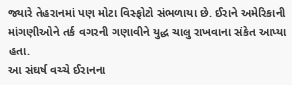જ્યારે તેહરાનમાં પણ મોટા વિસ્ફોટો સંભળાયા છે. ઈરાને અમેરિકાની માંગણીઓને તર્ક વગરની ગણાવીને યુદ્ધ ચાલુ રાખવાના સંકેત આપ્યા હતા.
આ સંઘર્ષ વચ્ચે ઈરાનના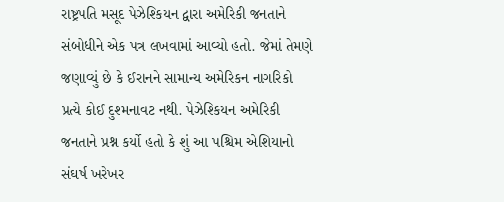રાષ્ટ્રપતિ મસૂદ પેઝેશ્કિયન દ્વારા અમેરિકી જનતાને સંબોધીને એક પત્ર લખવામાં આવ્યો હતો. જેમાં તેમણે જણાવ્યું છે કે ઈરાનને સામાન્ય અમેરિકન નાગરિકો પ્રત્યે કોઈ દુશ્મનાવટ નથી. પેઝેશ્કિયન અમેરિકી જનતાને પ્રશ્ન કર્યો હતો કે શું આ પશ્ચિમ એશિયાનો સંઘર્ષ ખરેખર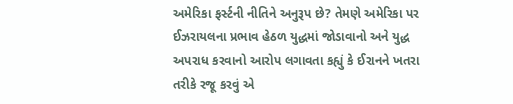અમેરિકા ફર્સ્ટની નીતિને અનુરૂપ છે? તેમણે અમેરિકા પર ઈઝરાયલના પ્રભાવ હેઠળ યુદ્ધમાં જોડાવાનો અને યુદ્ધ અપરાધ કરવાનો આરોપ લગાવતા કહ્યું કે ઈરાનને ખતરા તરીકે રજૂ કરવું એ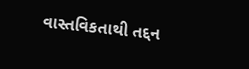વાસ્તવિકતાથી તદ્દન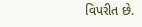વિપરીત છે.